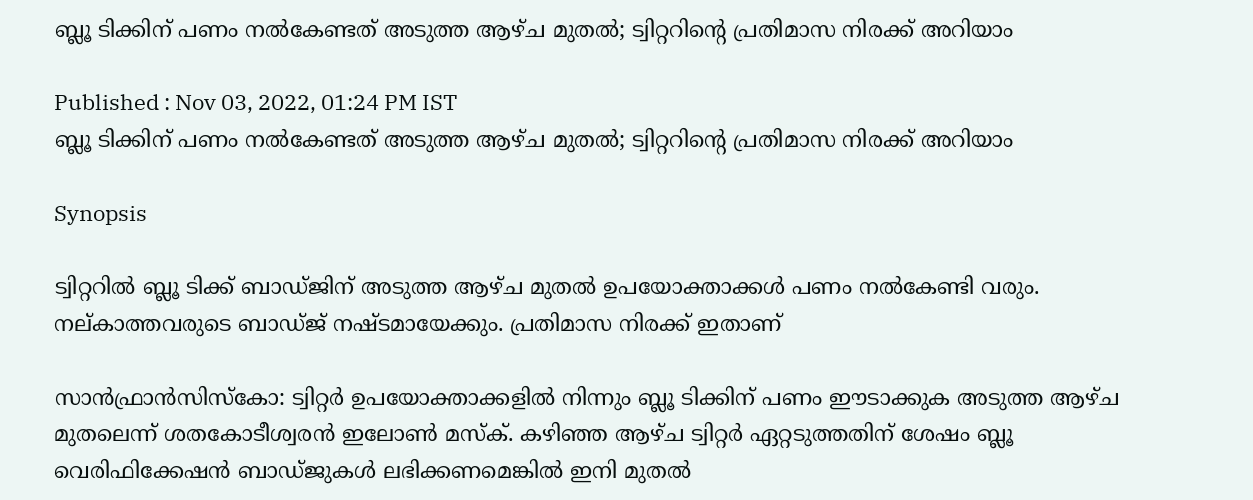ബ്ലൂ ടിക്കിന് പണം നൽകേണ്ടത് അടുത്ത ആഴ്ച മുതൽ; ട്വിറ്ററിന്റെ പ്രതിമാസ നിരക്ക് അറിയാം

Published : Nov 03, 2022, 01:24 PM IST
ബ്ലൂ ടിക്കിന് പണം നൽകേണ്ടത് അടുത്ത ആഴ്ച മുതൽ; ട്വിറ്ററിന്റെ പ്രതിമാസ നിരക്ക് അറിയാം

Synopsis

ട്വിറ്ററിൽ ബ്ലൂ ടിക്ക് ബാഡ്ജിന് അടുത്ത ആഴ്ച മുതൽ ഉപയോക്താക്കൾ പണം നൽകേണ്ടി വരും. നല്കാത്തവരുടെ ബാഡ്ജ് നഷ്ടമായേക്കും. പ്രതിമാസ നിരക്ക് ഇതാണ്

സാൻഫ്രാൻസിസ്കോ: ട്വിറ്റർ ഉപയോക്താക്കളിൽ നിന്നും ബ്ലൂ ടിക്കിന് പണം ഈടാക്കുക അടുത്ത ആഴ്ച മുതലെന്ന് ശതകോടീശ്വരൻ ഇലോൺ മസ്‌ക്. കഴിഞ്ഞ ആഴ്ച ട്വിറ്റർ ഏറ്റടുത്തതിന് ശേഷം ബ്ലൂ വെരിഫിക്കേഷൻ ബാഡ്ജുകൾ ലഭിക്കണമെങ്കിൽ ഇനി മുതൽ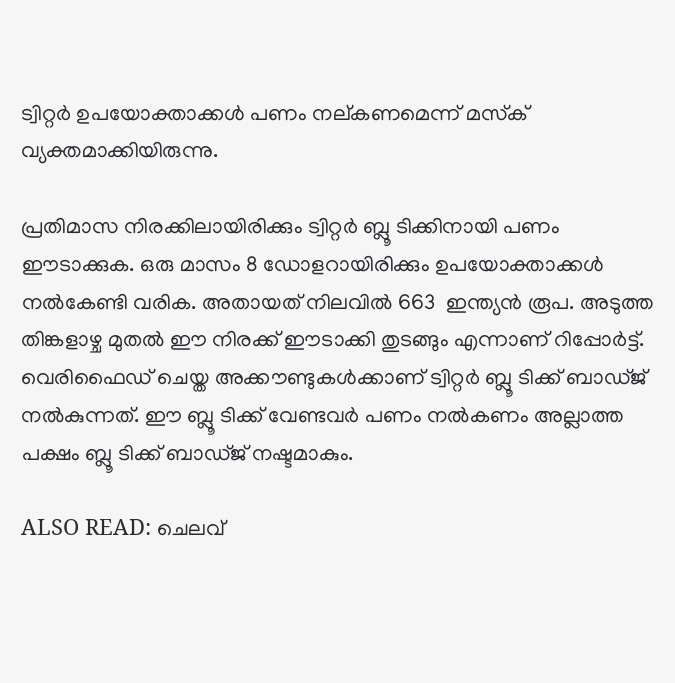ട്വിറ്റർ ഉപയോക്താക്കൾ പണം നല്കണമെന്ന് മസ്‌ക് വ്യക്തമാക്കിയിരുന്നു.

പ്രതിമാസ നിരക്കിലായിരിക്കും ട്വിറ്റർ ബ്ലൂ ടിക്കിനായി പണം ഈടാക്കുക. ഒരു മാസം 8 ഡോളറായിരിക്കും ഉപയോക്താക്കൾ നൽകേണ്ടി വരിക. അതായത് നിലവിൽ 663  ഇന്ത്യൻ രൂപ. അടുത്ത തിങ്കളാഴ്ച മുതൽ ഈ നിരക്ക് ഈടാക്കി തുടങ്ങും എന്നാണ് റിപ്പോർട്ട്. വെരിഫൈഡ് ചെയ്ത അക്കൗണ്ടുകൾക്കാണ് ട്വിറ്റർ ബ്ലൂ ടിക്ക് ബാഡ്ജ് നൽകുന്നത്. ഈ ബ്ലൂ ടിക്ക് വേണ്ടവർ പണം നൽകണം അല്ലാത്ത പക്ഷം ബ്ലൂ ടിക്ക് ബാഡ്ജ് നഷ്ടമാകും.

ALSO READ: ചെലവ്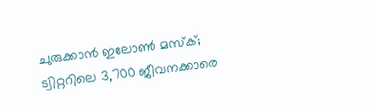ചുരുക്കാൻ ഇലോൺ മസ്‌ക്; ട്വിറ്ററിലെ 3,700 ജീവനക്കാരെ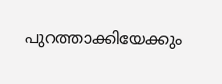പുറത്താക്കിയേക്കും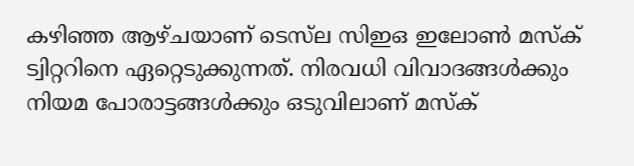കഴിഞ്ഞ ആഴ്ചയാണ് ടെസ്‌ല സിഇഒ ഇലോൺ മസ്‌ക് ട്വിറ്ററിനെ ഏറ്റെടുക്കുന്നത്. നിരവധി വിവാദങ്ങൾക്കും നിയമ പോരാട്ടങ്ങൾക്കും ഒടുവിലാണ് മസ്‌ക്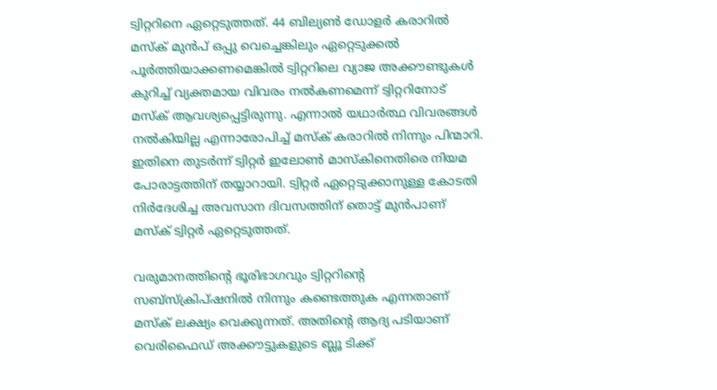ട്വിറ്ററിനെ ഏറ്റെടുത്തത്. 44 ബില്യൺ ഡോളർ കരാറിൽ മസ്‌ക് മുൻപ് ഒപ്പു വെച്ചെങ്കിലും ഏറ്റെടുക്കൽ പൂർത്തിയാക്കണമെങ്കിൽ ട്വിറ്ററിലെ വ്യാജ അക്കൗണ്ടുകൾ കുറിച്ച് വ്യക്തമായ വിവരം നൽകണമെന്ന് ട്വിറ്ററിനോട് മസ്‌ക് ആവശ്യപ്പെട്ടിരുന്നു. എന്നാൽ യഥാർത്ഥ വിവരങ്ങൾ നൽകിയില്ല എന്നാരോപിച്ച് മസ്‌ക് കരാറിൽ നിന്നും പിന്മാറി. ഇതിനെ തുടർന്ന് ട്വിറ്റർ ഇലോൺ മാസ്കിനെതിരെ നിയമ പോരാട്ടത്തിന് തയ്യാറായി. ട്വിറ്റർ ഏറ്റെടുക്കാനുള്ള കോടതി നിർദേശിച്ച അവസാന ദിവസത്തിന് തൊട്ട് മുൻപാണ് മസ്‌ക് ട്വിറ്റർ ഏറ്റെടുത്തത്.

വരുമാനത്തിന്റെ ഭൂരിഭാഗവും ട്വിറ്ററിന്റെ സബ്‌സ്‌ക്രിപ്‌ഷനിൽ നിന്നും കണ്ടെത്തുക എന്നതാണ് മസ്‌ക് ലക്ഷ്യം വെക്കുന്നത്. അതിന്റെ ആദ്യ പടിയാണ് വെരിഫൈഡ് അക്കൗട്ടുകളുടെ ബ്ലൂ ടിക്ക്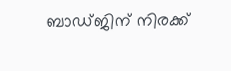ബാഡ്ജിന് നിരക്ക്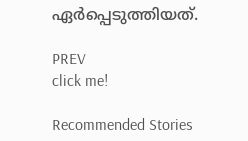ഏർപ്പെടുത്തിയത്.

PREV
click me!

Recommended Stories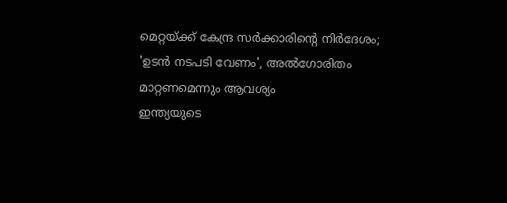മെറ്റയ്ക്ക് കേന്ദ്ര സർക്കാരിന്റെ നിർദേശം; 'ഉടൻ നടപടി വേണം', അൽഗോരിതം മാറ്റണമെന്നും ആവശ്യം
ഇന്ത്യയുടെ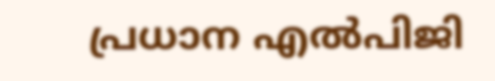പ്രധാന എൽപിജി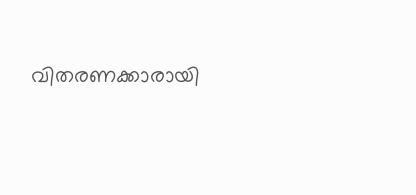വിതരണക്കാരായി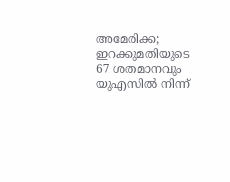അമേരിക്ക; ഇറക്കുമതിയുടെ 67 ശതമാനവും യുഎസിൽ നിന്ന്